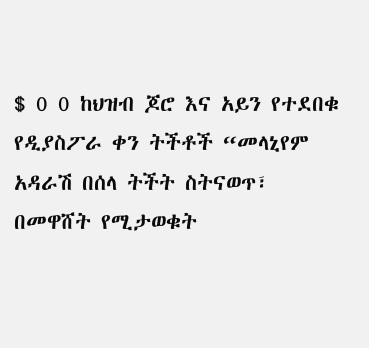$ 0 0 ከህዝብ ጆሮ እና አይን የተደበቁ የዲያስፖራ ቀን ትችቶች “መላኒየም አዳራሽ በሰላ ትችት ስትናወጥ፣ በመዋሸት የሚታወቁት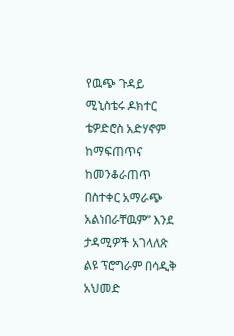የዉጭ ጉዳይ ሚኒስቴሩ ዶክተር ቴዎድሮስ አድሃኖም ከማፍጠጥና ከመንቆራጠጥ በስተቀር አማራጭ አልነበራቸዉም” እንደ ታዳሚዎች አገላለጽ ልዩ ፕሮግራም በሳዲቅ አህመድ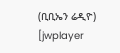(ቢቢኤን ሬዲዮ) [jwplayer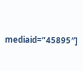mediaid=”45895″]